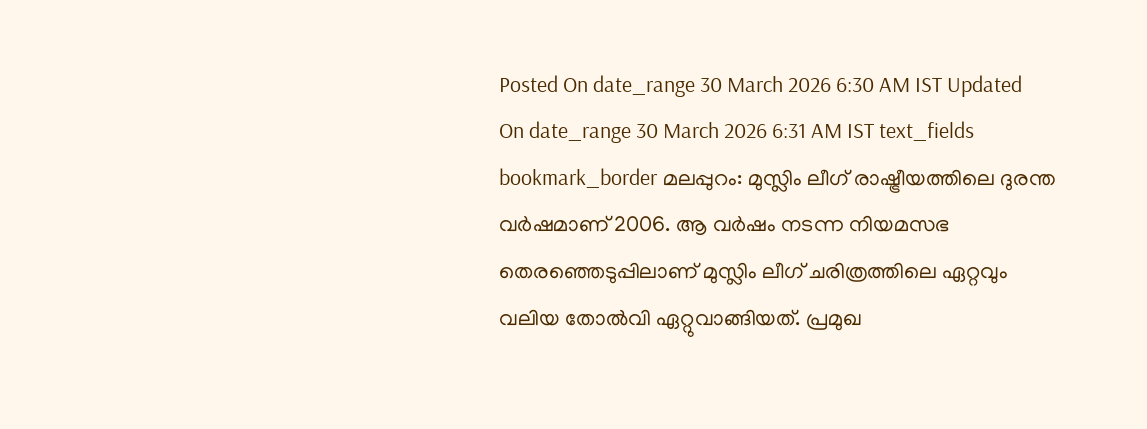Posted On date_range 30 March 2026 6:30 AM IST Updated On date_range 30 March 2026 6:31 AM IST text_fields bookmark_border മലപ്പുറം: മുസ്ലിം ലീഗ് രാഷ്ട്രീയത്തിലെ ദുരന്ത വർഷമാണ് 2006. ആ വർഷം നടന്ന നിയമസഭ തെരഞ്ഞെടുപ്പിലാണ് മുസ്ലിം ലീഗ് ചരിത്രത്തിലെ ഏറ്റവും വലിയ തോൽവി ഏറ്റുവാങ്ങിയത്. പ്രമുഖ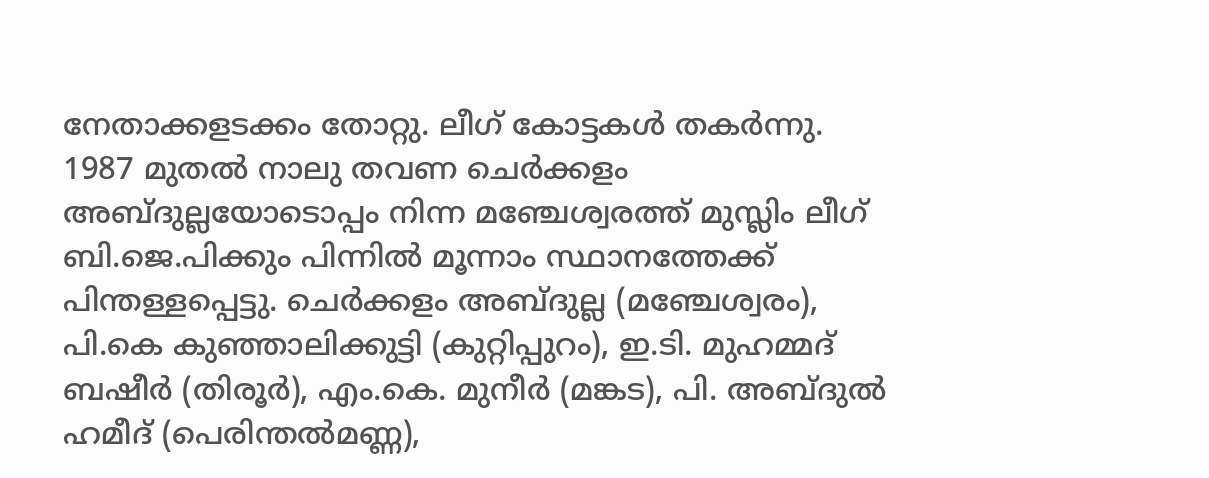നേതാക്കളടക്കം തോറ്റു. ലീഗ് കോട്ടകൾ തകർന്നു. 1987 മുതൽ നാലു തവണ ചെർക്കളം അബ്ദുല്ലയോടൊപ്പം നിന്ന മഞ്ചേശ്വരത്ത് മുസ്ലിം ലീഗ് ബി.ജെ.പിക്കും പിന്നിൽ മൂന്നാം സ്ഥാനത്തേക്ക് പിന്തള്ളപ്പെട്ടു. ചെർക്കളം അബ്ദുല്ല (മഞ്ചേശ്വരം), പി.കെ കുഞ്ഞാലിക്കുട്ടി (കുറ്റിപ്പുറം), ഇ.ടി. മുഹമ്മദ് ബഷീർ (തിരൂർ), എം.കെ. മുനീർ (മങ്കട), പി. അബ്ദുൽ ഹമീദ് (പെരിന്തൽമണ്ണ),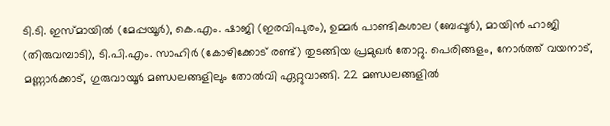ടി.ടി. ഇസ്മായിൽ (മേപ്പയൂർ), കെ.എം. ഷാജി (ഇരവിപുരം), ഉമ്മർ പാണ്ടികശാല (ബേപ്പൂർ), മായിൻ ഹാജി (തിരുവമ്പാടി), ടി.പി.എം. സാഹിർ (കോഴിക്കോട് രണ്ട്) തുടങ്ങിയ പ്രമുഖർ തോറ്റു. പെരിങ്ങളം, നോർത്ത് വയനാട്, മണ്ണാർക്കാട്, ഗുരുവായൂർ മണ്ഡലങ്ങളിലും തോൽവി ഏറ്റുവാങ്ങി. 22 മണ്ഡലങ്ങളിൽ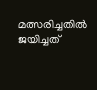മത്സരിച്ചതിൽ ജയിച്ചത്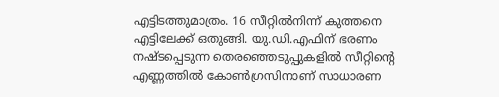എട്ടിടത്തുമാത്രം. 16 സീറ്റിൽനിന്ന് കുത്തനെ എട്ടിലേക്ക് ഒതുങ്ങി. യു.ഡി.എഫിന് ഭരണം നഷ്ടപ്പെടുന്ന തെരഞ്ഞെടുപ്പുകളിൽ സീറ്റിന്റെ എണ്ണത്തിൽ കോൺഗ്രസിനാണ് സാധാരണ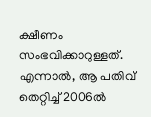ക്ഷീണം സംഭവിക്കാറുള്ളത്. എന്നാൽ, ആ പതിവ് തെറ്റിച്ച് 2006ൽ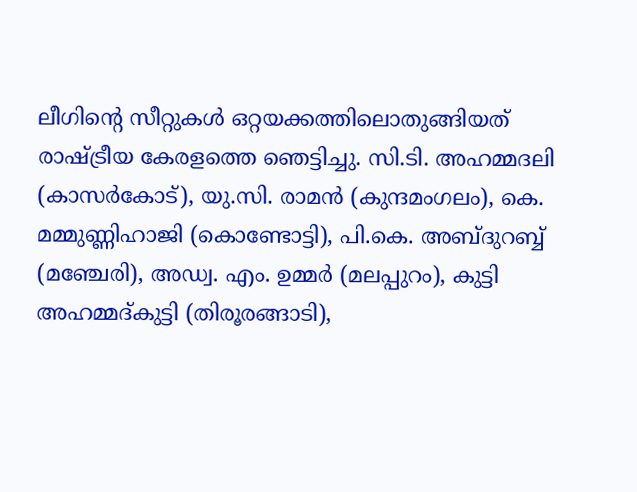ലീഗിന്റെ സീറ്റുകൾ ഒറ്റയക്കത്തിലൊതുങ്ങിയത് രാഷ്ട്രീയ കേരളത്തെ ഞെട്ടിച്ചു. സി.ടി. അഹമ്മദലി (കാസർകോട്), യു.സി. രാമൻ (കുന്ദമംഗലം), കെ. മമ്മുണ്ണിഹാജി (കൊണ്ടോട്ടി), പി.കെ. അബ്ദുറബ്ബ് (മഞ്ചേരി), അഡ്വ. എം. ഉമ്മർ (മലപ്പുറം), കുട്ടി അഹമ്മദ്കുട്ടി (തിരൂരങ്ങാടി),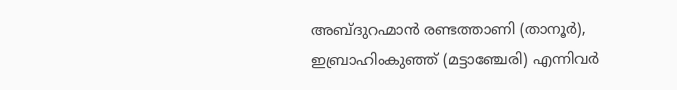അബ്ദുറഹ്മാൻ രണ്ടത്താണി (താനൂർ), ഇബ്രാഹിംകുഞ്ഞ് (മട്ടാഞ്ചേരി) എന്നിവർ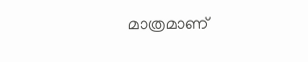മാത്രമാണ്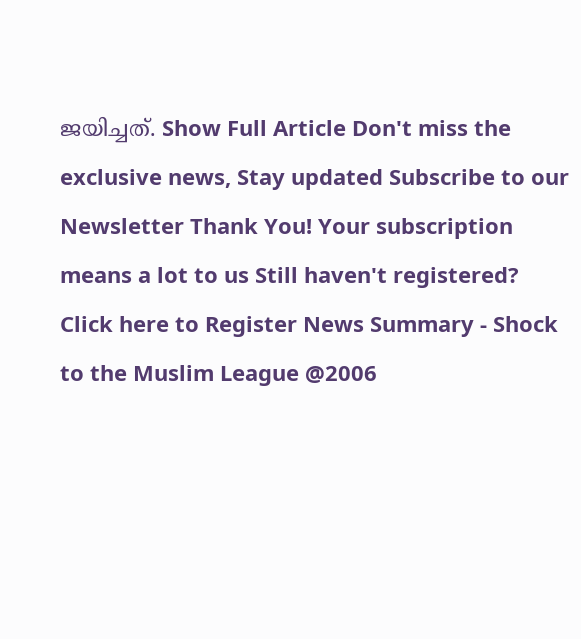ജയിച്ചത്. Show Full Article Don't miss the exclusive news, Stay updated Subscribe to our Newsletter Thank You! Your subscription means a lot to us Still haven't registered? Click here to Register News Summary - Shock to the Muslim League @2006